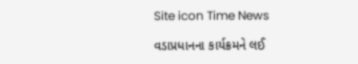Site icon Time News

વડાપ્રધાનના કાર્યક્રમને લઈ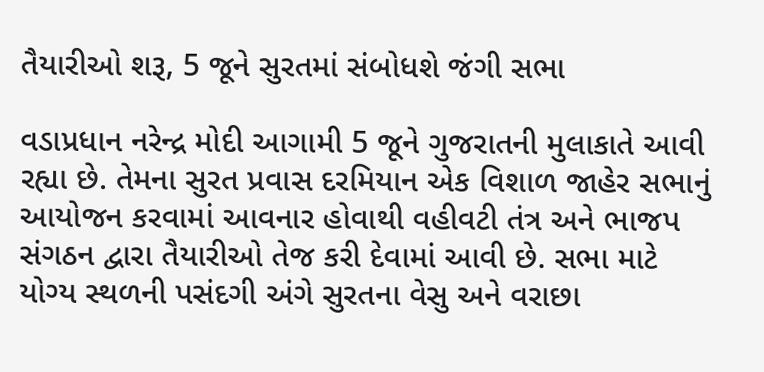તૈયારીઓ શરૂ, 5 જૂને સુરતમાં સંબોધશે જંગી સભા

વડાપ્રધાન નરેન્દ્ર મોદી આગામી 5 જૂને ગુજરાતની મુલાકાતે આવી રહ્યા છે. તેમના સુરત પ્રવાસ દરમિયાન એક વિશાળ જાહેર સભાનું આયોજન કરવામાં આવનાર હોવાથી વહીવટી તંત્ર અને ભાજપ સંગઠન દ્વારા તૈયારીઓ તેજ કરી દેવામાં આવી છે. સભા માટે યોગ્ય સ્થળની પસંદગી અંગે સુરતના વેસુ અને વરાછા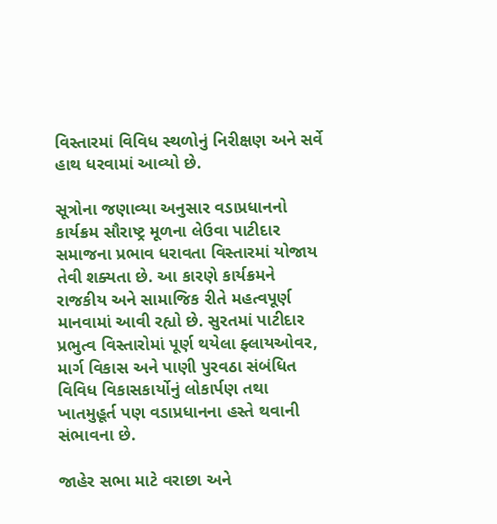વિસ્તારમાં વિવિધ સ્થળોનું નિરીક્ષણ અને સર્વે હાથ ધરવામાં આવ્યો છે.

સૂત્રોના જણાવ્યા અનુસાર વડાપ્રધાનનો કાર્યક્રમ સૌરાષ્ટ્ર મૂળના લેઉવા પાટીદાર સમાજના પ્રભાવ ધરાવતા વિસ્તારમાં યોજાય તેવી શક્યતા છે. આ કારણે કાર્યક્રમને રાજકીય અને સામાજિક રીતે મહત્વપૂર્ણ માનવામાં આવી રહ્યો છે. સુરતમાં પાટીદાર પ્રભુત્વ વિસ્તારોમાં પૂર્ણ થયેલા ફ્લાયઓવર, માર્ગ વિકાસ અને પાણી પુરવઠા સંબંધિત વિવિધ વિકાસકાર્યોનું લોકાર્પણ તથા ખાતમુહૂર્ત પણ વડાપ્રધાનના હસ્તે થવાની સંભાવના છે.

જાહેર સભા માટે વરાછા અને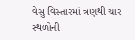વેસુ વિસ્તારમાં ત્રણથી ચાર સ્થળોની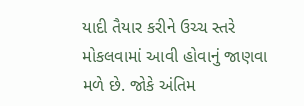યાદી તૈયાર કરીને ઉચ્ચ સ્તરે મોકલવામાં આવી હોવાનું જાણવા મળે છે. જોકે અંતિમ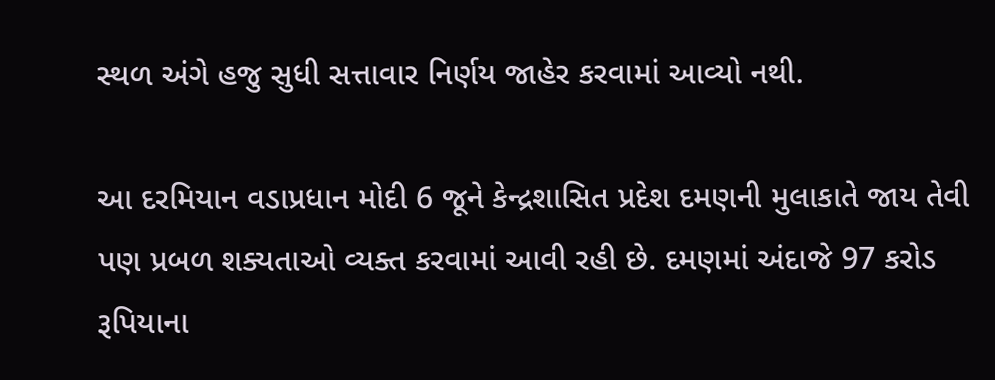સ્થળ અંગે હજુ સુધી સત્તાવાર નિર્ણય જાહેર કરવામાં આવ્યો નથી.

આ દરમિયાન વડાપ્રધાન મોદી 6 જૂને કેન્દ્રશાસિત પ્રદેશ દમણની મુલાકાતે જાય તેવી પણ પ્રબળ શક્યતાઓ વ્યક્ત કરવામાં આવી રહી છે. દમણમાં અંદાજે 97 કરોડ રૂપિયાના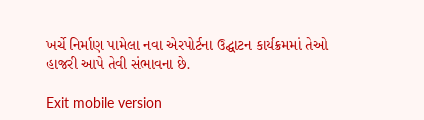ખર્ચે નિર્માણ પામેલા નવા એરપોર્ટના ઉદ્ઘાટન કાર્યક્રમમાં તેઓ હાજરી આપે તેવી સંભાવના છે.

Exit mobile version